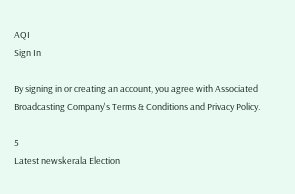AQI
Sign In

By signing in or creating an account, you agree with Associated Broadcasting Company's Terms & Conditions and Privacy Policy.

5
Latest newskerala Election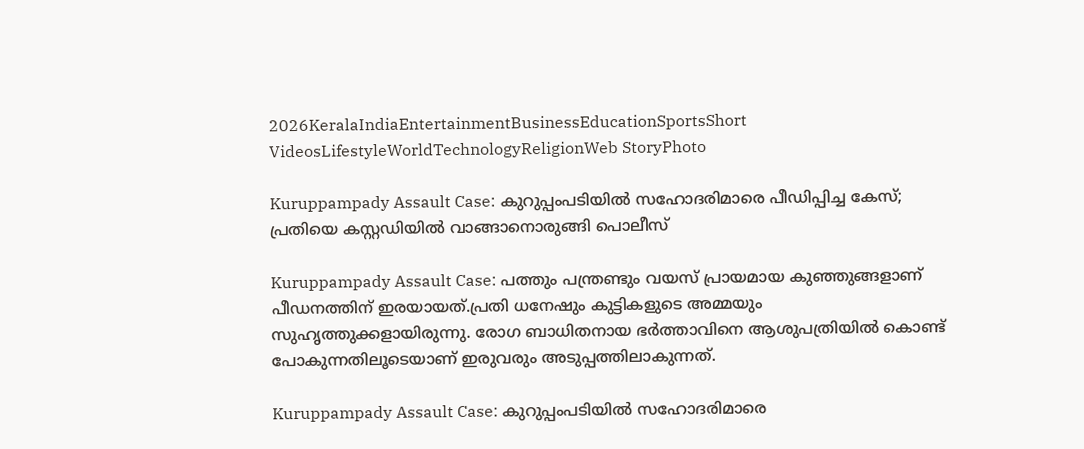2026KeralaIndiaEntertainmentBusinessEducationSportsShort VideosLifestyleWorldTechnologyReligionWeb StoryPhoto

Kuruppampady Assault Case: കുറുപ്പംപടിയിൽ സഹോദരിമാരെ പീഡിപ്പിച്ച കേസ്; പ്രതിയെ കസ്റ്റഡിയിൽ വാങ്ങാനൊരുങ്ങി പൊലീസ്

Kuruppampady Assault Case: പത്തും പന്ത്രണ്ടും വയസ് പ്രായമായ കുഞ്ഞുങ്ങളാണ് പീഡനത്തിന് ഇരയായത്.പ്രതി ധനേഷും കുട്ടികളുടെ അമ്മയും സുഹൃത്തുക്കളായിരുന്നു. രോഗ ബാധിതനായ ഭ‍ർത്താവിനെ ആശുപത്രിയിൽ കൊണ്ട് പോകുന്നതിലൂടെയാണ് ഇരുവരും അടുപ്പത്തിലാകുന്നത്.

Kuruppampady Assault Case: കുറുപ്പംപടിയിൽ സഹോദരിമാരെ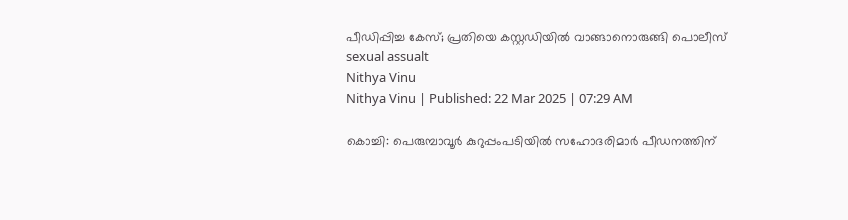പീഡിപ്പിച്ച കേസ്; പ്രതിയെ കസ്റ്റഡിയിൽ വാങ്ങാനൊരുങ്ങി പൊലീസ്
sexual assualt
Nithya Vinu
Nithya Vinu | Published: 22 Mar 2025 | 07:29 AM

കൊച്ചി: പെരുമ്പാവൂ‍ർ കുറുപ്പംപടിയിൽ സഹോദരിമാ‍ർ പീഡനത്തിന്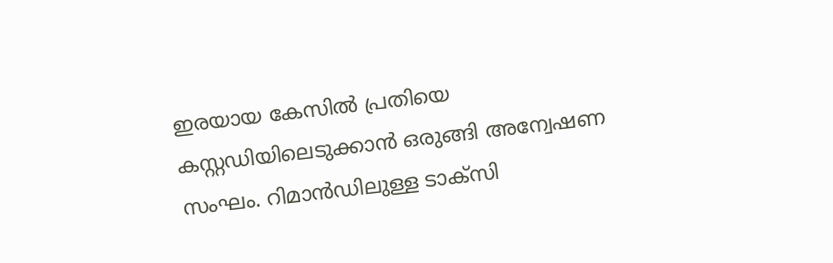ഇരയായ കേസിൽ പ്രതിയെ കസ്റ്റഡിയിലെടുക്കാൻ ഒരുങ്ങി അന്വേഷണ സംഘം. റിമാൻഡിലുള്ള ടാക്സി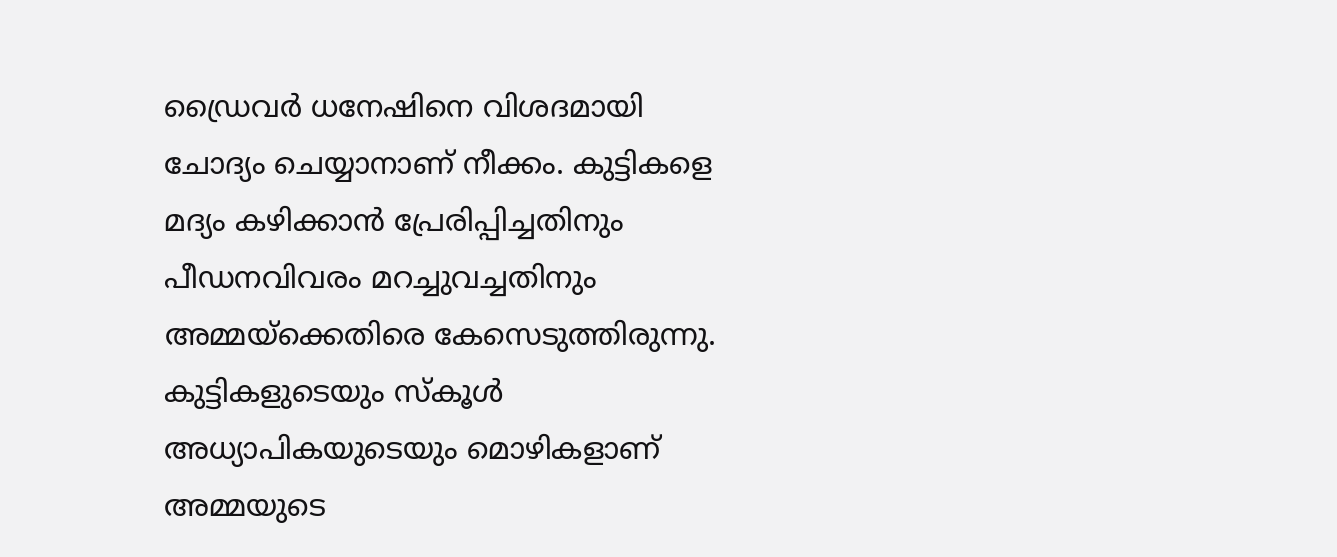ഡ്രൈവർ ധനേഷിനെ വിശദമായി ചോദ്യം ചെയ്യാനാണ് നീക്കം. കുട്ടികളെ മദ്യം കഴിക്കാൻ പ്രേരിപ്പിച്ചതിനും പീഡനവിവരം മറച്ചുവച്ചതിനും അമ്മയ്ക്കെതിരെ കേസെടുത്തിരുന്നു. കുട്ടികളുടെയും സ്കൂൾ അധ്യാപികയുടെയും മൊഴികളാണ് അമ്മയുടെ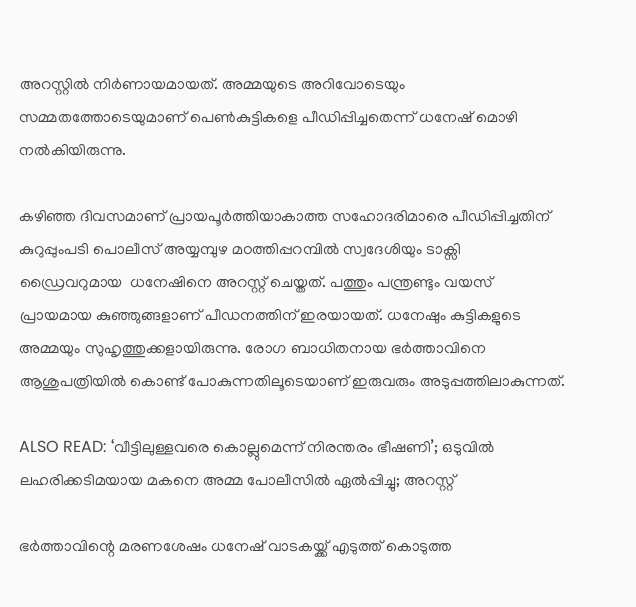അറസ്റ്റിൽ നിർണായമായത്. അമ്മയുടെ അറിവോടെയും സമ്മതത്തോടെയുമാണ് പെൺകുട്ടികളെ പീഡിപ്പിച്ചതെന്ന് ധനേഷ് മൊഴി നൽകിയിരുന്നു.

കഴിഞ്ഞ ദിവസമാണ് പ്രായപൂ‍ർത്തിയാകാത്ത സഹോദരിമാരെ പീഡിപ്പിച്ചതിന് കുറുപ്പുംപടി പൊലീസ് അയ്യമ്പുഴ മഠത്തിപ്പറമ്പിൽ സ്വദേശിയും ടാക്സി ഡ്രൈവറുമായ  ധനേഷിനെ അറസ്റ്റ് ചെയ്തത്. പത്തും പന്ത്രണ്ടും വയസ് പ്രായമായ കുഞ്ഞുങ്ങളാണ് പീഡനത്തിന് ഇരയായത്. ധനേഷും കുട്ടികളുടെ അമ്മയും സുഹൃത്തുക്കളായിരുന്നു. രോഗ ബാധിതനായ ഭ‍ർത്താവിനെ ആശുപത്രിയിൽ കൊണ്ട് പോകുന്നതിലൂടെയാണ് ഇരുവരും അടുപ്പത്തിലാകുന്നത്.

ALSO READ: ‘വീട്ടിലുള്ളവരെ കൊല്ലുമെന്ന് നിരന്തരം ഭീഷണി’; ഒടുവിൽ ലഹരിക്കടിമയായ മകനെ അമ്മ പോലീസിൽ ഏൽപ്പിച്ചു; അറസ്റ്റ്

ഭർത്താവിന്റെ മരണശേഷം ധനേഷ് വാടകയ്ക്ക് എടുത്ത് കൊടുത്ത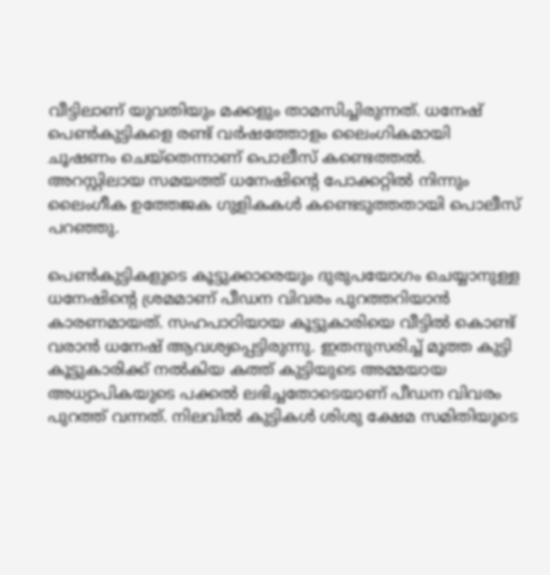വീട്ടിലാണ് യുവതിയും മക്കളും താമസിച്ചിരുന്നത്. ധനേഷ് പെണ്‍കുട്ടികളെ രണ്ട് വര്‍ഷത്തോളം ലൈംഗികമായി ചൂഷണം ചെയ്തെന്നാണ് പൊലീസ് കണ്ടെത്തല്‍. അറസ്റ്റിലായ സമയത്ത് ധനേഷിന്റെ പോക്കറ്റിൽ നിന്നും ലൈംഗീക ഉത്തേജക ഗുളികകൾ കണ്ടെടുത്തതായി പൊലീസ് പറഞ്ഞു.

പെണ്‍കുട്ടികളുടെ കൂട്ടുക്കാരെയും ദുരുപയോഗം ചെയ്യാനുള്ള ധനേഷിന്റെ ശ്രമമാണ് പീഡന വിവരം പുറത്തറിയാന്‍ കാരണമായത്. സഹപാഠിയായ കൂട്ടുകാരിയെ വീട്ടിൽ കൊണ്ട് വരാൻ ധനേഷ് ആവശ്യപ്പെട്ടിരുന്നു. ഇതനുസരിച്ച് മൂത്ത കുട്ടി കൂട്ടുകാരിക്ക് നൽകിയ കത്ത് കുട്ടിയുടെ അമ്മയായ അധ്യാപികയുടെ പക്കൽ ലഭിച്ചതോടെയാണ് പീഡന വിവരം പുറത്ത് വന്നത്. നിലവിൽ കുട്ടികൾ ശിശു ക്ഷേമ സമിതിയുടെ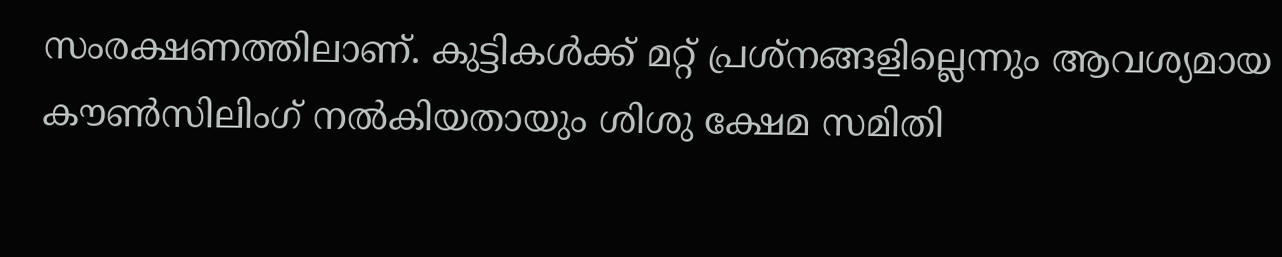സംരക്ഷണത്തിലാണ്. കുട്ടികൾക്ക് മറ്റ് പ്രശ്നങ്ങളില്ലെന്നും ആവശ്യമായ കൗൺസിലിംഗ് നൽകിയതായും ശിശു ക്ഷേമ സമിതി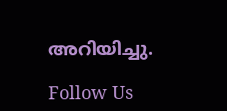അറിയിച്ചു.

Follow Us